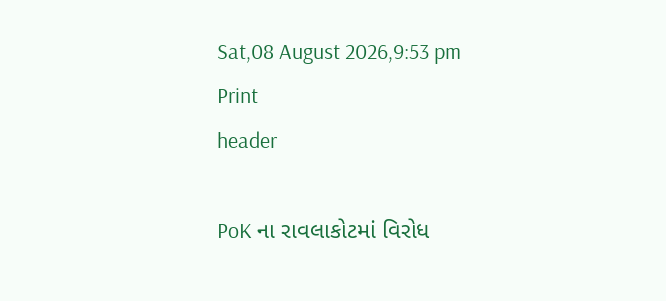Sat,08 August 2026,9:53 pm
Print
header

PoK ના રાવલાકોટમાં વિરોધ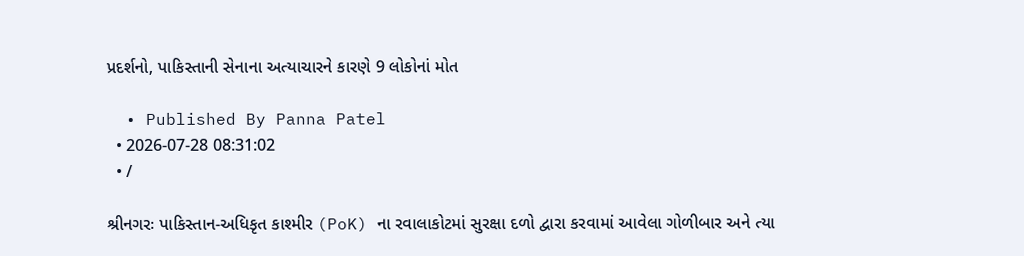પ્રદર્શનો, પાકિસ્તાની સેનાના અત્યાચારને કારણે 9 લોકોનાં મોત

  • Published By Panna Patel
  • 2026-07-28 08:31:02
  • /

શ્રીનગરઃ પાકિસ્તાન-અધિકૃત કાશ્મીર (PoK) ના રવાલાકોટમાં સુરક્ષા દળો દ્વારા કરવામાં આવેલા ગોળીબાર અને ત્યા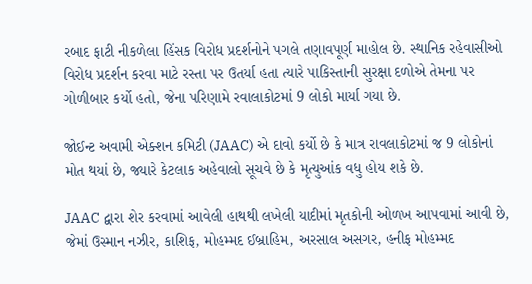રબાદ ફાટી નીકળેલા હિંસક વિરોધ પ્રદર્શનોને પગલે તણાવપૂર્ણ માહોલ છે. સ્થાનિક રહેવાસીઓ વિરોધ પ્રદર્શન કરવા માટે રસ્તા પર ઉતર્યા હતા ત્યારે પાકિસ્તાની સુરક્ષા દળોએ તેમના પર ગોળીબાર કર્યો હતો, જેના પરિણામે રવાલાકોટમાં 9 લોકો માર્યા ગયા છે.

જોઈન્ટ અવામી એક્શન કમિટી (JAAC) એ દાવો કર્યો છે કે માત્ર રાવલાકોટમાં જ 9 લોકોનાં મોત થયાં છે, જ્યારે કેટલાક અહેવાલો સૂચવે છે કે મૃત્યુઆંક વધુ હોય શકે છે.

JAAC દ્વારા શેર કરવામાં આવેલી હાથથી લખેલી યાદીમાં મૃતકોની ઓળખ આપવામાં આવી છે, જેમાં ઉસ્માન નઝીર, કાશિફ, મોહમ્મદ ઈબ્રાહિમ, અરસાલ અસગર, હનીફ મોહમ્મદ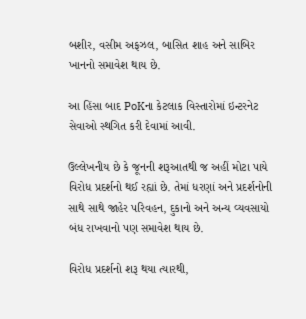બશીર, વસીમ અફઝલ, બાસિત શાહ અને સાબિર ખાનનો સમાવેશ થાય છે.

આ હિંસા બાદ PoKના કેટલાક વિસ્તારોમાં ઇન્ટરનેટ સેવાઓ સ્થગિત કરી દેવામાં આવી.

ઉલ્લેખનીય છે કે જૂનની શરૂઆતથી જ અહીં મોટા પાયે વિરોધ પ્રદર્શનો થઈ રહ્યાં છે. તેમાં ધરણાં અને પ્રદર્શનોની સાથે સાથે જાહેર પરિવહન, દુકાનો અને અન્ય વ્યવસાયો બંધ રાખવાનો પણ સમાવેશ થાય છે.

વિરોધ પ્રદર્શનો શરૂ થયા ત્યારથી,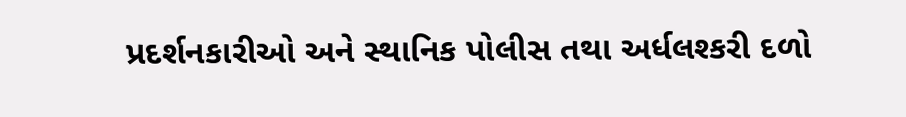પ્રદર્શનકારીઓ અને સ્થાનિક પોલીસ તથા અર્ધલશ્કરી દળો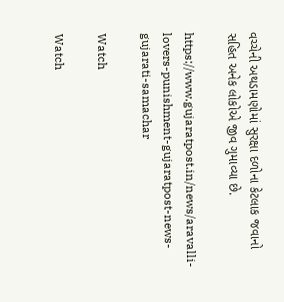વચ્ચેની અથડામણોમાં સુરક્ષા દળોના કેટલાક જવાનો સહિત અનેક લોકોએ જીવ ગુમાવ્યા છે.

https://www.gujaratpost.in/news/aravalli-lovers-punishment-gujaratpost-news-gujarati-samachar

Watch

Watch